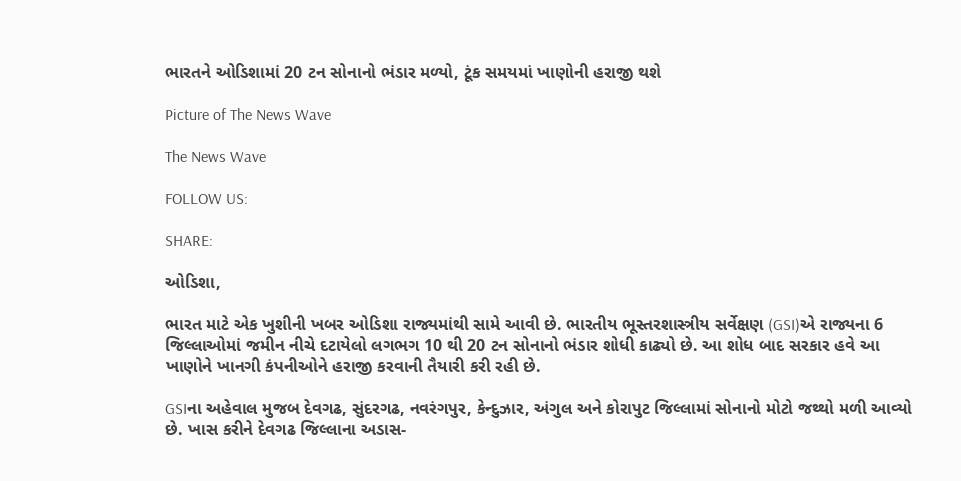ભારતને ઓડિશામાં 20 ટન સોનાનો ભંડાર મળ્યો, ટૂંક સમયમાં ખાણોની હરાજી થશે

Picture of The News Wave

The News Wave

FOLLOW US:

SHARE:

ઓડિશા,

ભારત માટે એક ખુશીની ખબર ઓડિશા રાજ્યમાંથી સામે આવી છે. ભારતીય ભૂસ્તરશાસ્ત્રીય સર્વેક્ષણ (GSI)એ રાજ્યના 6 જિલ્લાઓમાં જમીન નીચે દટાયેલો લગભગ 10 થી 20 ટન સોનાનો ભંડાર શોધી કાઢ્યો છે. આ શોધ બાદ સરકાર હવે આ ખાણોને ખાનગી કંપનીઓને હરાજી કરવાની તૈયારી કરી રહી છે.

GSIના અહેવાલ મુજબ દેવગઢ, સુંદરગઢ, નવરંગપુર, કેન્દુઝાર, અંગુલ અને કોરાપુટ જિલ્લામાં સોનાનો મોટો જથ્થો મળી આવ્યો છે. ખાસ કરીને દેવગઢ જિલ્લાના અડાસ-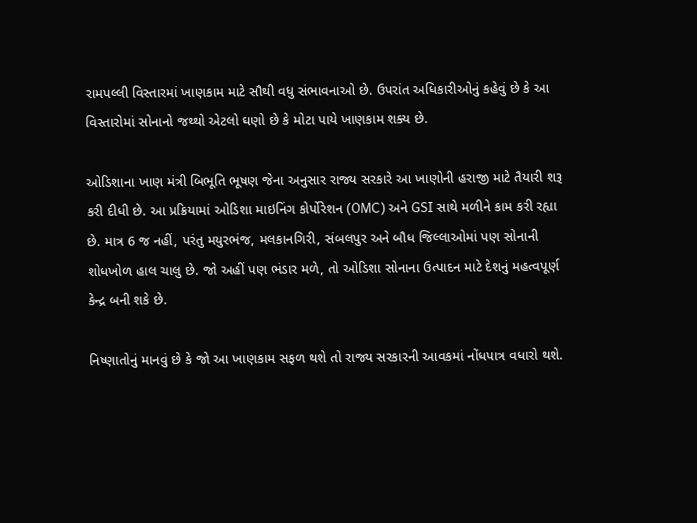રામપલ્લી વિસ્તારમાં ખાણકામ માટે સૌથી વધુ સંભાવનાઓ છે. ઉપરાંત અધિકારીઓનું કહેવું છે કે આ વિસ્તારોમાં સોનાનો જથ્થો એટલો ઘણો છે કે મોટા પાયે ખાણકામ શક્ય છે.

ઓડિશાના ખાણ મંત્રી બિભૂતિ ભૂષણ જેના અનુસાર રાજ્ય સરકારે આ ખાણોની હરાજી માટે તૈયારી શરૂ કરી દીધી છે. આ પ્રક્રિયામાં ઓડિશા માઇનિંગ કોર્પોરેશન (OMC) અને GSI સાથે મળીને કામ કરી રહ્યા છે. માત્ર 6 જ નહીં, પરંતુ મયુરભંજ, મલકાનગિરી, સંબલપુર અને બૌધ જિલ્લાઓમાં પણ સોનાની શોધખોળ હાલ ચાલુ છે. જો અહીં પણ ભંડાર મળે, તો ઓડિશા સોનાના ઉત્પાદન માટે દેશનું મહત્વપૂર્ણ કેન્દ્ર બની શકે છે.

નિષ્ણાતોનું માનવું છે કે જો આ ખાણકામ સફળ થશે તો રાજ્ય સરકારની આવકમાં નોંધપાત્ર વધારો થશે.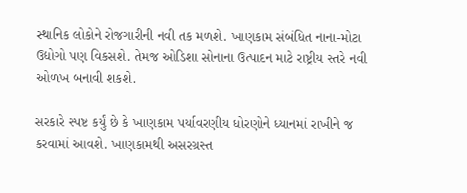સ્થાનિક લોકોને રોજગારીની નવી તક મળશે. ખાણકામ સંબંધિત નાના-મોટા ઉદ્યોગો પણ વિકસશે. તેમજ ઓડિશા સોનાના ઉત્પાદન માટે રાષ્ટ્રીય સ્તરે નવી ઓળખ બનાવી શકશે.

સરકારે સ્પષ્ટ કર્યું છે કે ખાણકામ પર્યાવરણીય ધોરણોને ધ્યાનમાં રાખીને જ કરવામાં આવશે. ખાણકામથી અસરગ્રસ્ત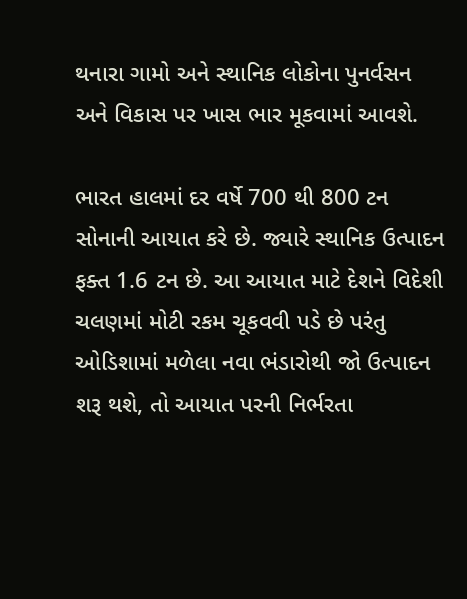થનારા ગામો અને સ્થાનિક લોકોના પુનર્વસન અને વિકાસ પર ખાસ ભાર મૂકવામાં આવશે.

ભારત હાલમાં દર વર્ષે 700 થી 800 ટન સોનાની આયાત કરે છે. જ્યારે સ્થાનિક ઉત્પાદન ફક્ત 1.6 ટન છે. આ આયાત માટે દેશને વિદેશી ચલણમાં મોટી રકમ ચૂકવવી પડે છે પરંતુ ઓડિશામાં મળેલા નવા ભંડારોથી જો ઉત્પાદન શરૂ થશે, તો આયાત પરની નિર્ભરતા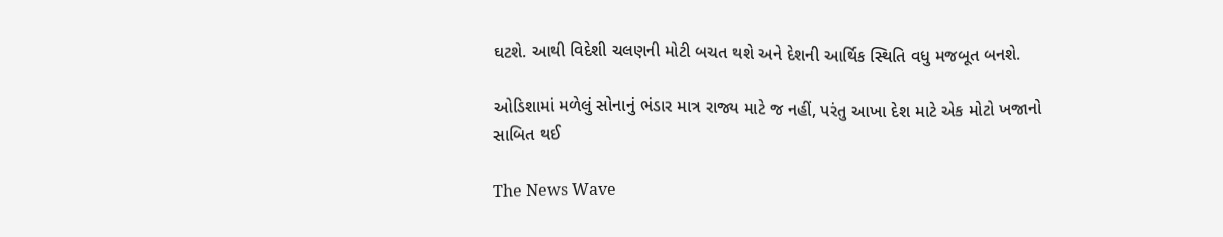ઘટશે. આથી વિદેશી ચલણની મોટી બચત થશે અને દેશની આર્થિક સ્થિતિ વધુ મજબૂત બનશે.

ઓડિશામાં મળેલું સોનાનું ભંડાર માત્ર રાજ્ય માટે જ નહીં, પરંતુ આખા દેશ માટે એક મોટો ખજાનો સાબિત થઈ

The News Wave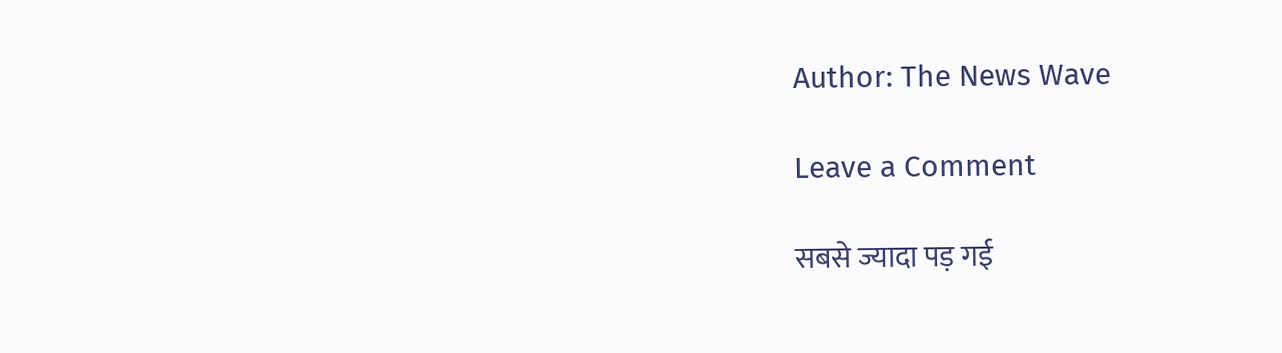Author: The News Wave

Leave a Comment

सबसे ज्यादा पड़ गई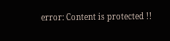error: Content is protected !!